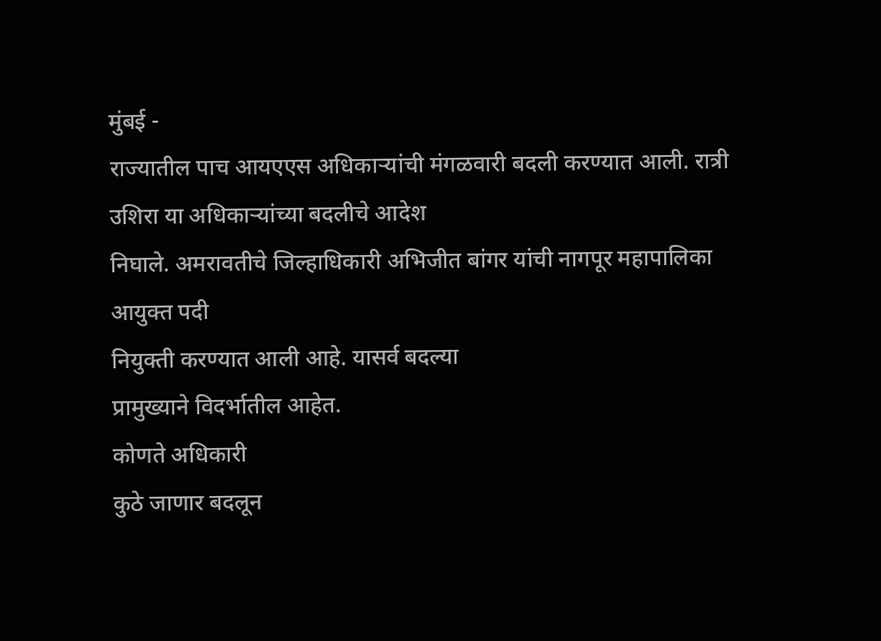मुंबई -
राज्यातील पाच आयएएस अधिकाऱ्यांची मंगळवारी बदली करण्यात आली. रात्री उशिरा या अधिकाऱ्यांच्या बदलीचे आदेश
निघाले. अमरावतीचे जिल्हाधिकारी अभिजीत बांगर यांची नागपूर महापालिका आयुक्त पदी
नियुक्ती करण्यात आली आहे. यासर्व बदल्या
प्रामुख्याने विदर्भातील आहेत.
कोणते अधिकारी
कुठे जाणार बदलून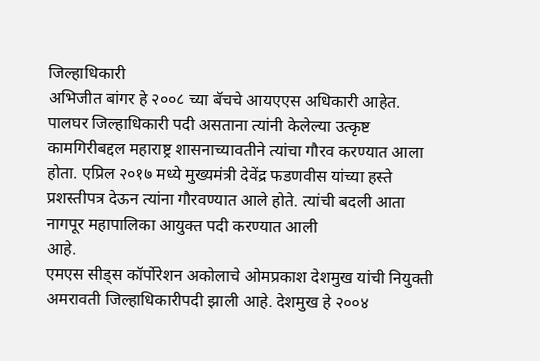जिल्हाधिकारी
अभिजीत बांगर हे २००८ च्या बॅचचे आयएएस अधिकारी आहेत. पालघर जिल्हाधिकारी पदी असताना त्यांनी केलेल्या उत्कृष्ट कामगिरीबद्दल महाराष्ट्र शासनाच्यावतीने त्यांचा गौरव करण्यात आला होता. एप्रिल २०१७ मध्ये मुख्यमंत्री देवेंद्र फडणवीस यांच्या हस्ते प्रशस्तीपत्र देऊन त्यांना गौरवण्यात आले होते. त्यांची बदली आता नागपूर महापालिका आयुक्त पदी करण्यात आली
आहे.
एमएस सीड्स कॉर्पोरेशन अकोलाचे ओमप्रकाश देशमुख यांची नियुक्ती अमरावती जिल्हाधिकारीपदी झाली आहे. देशमुख हे २००४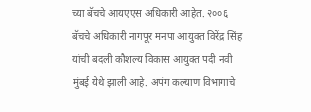च्या बॅचचे आयएएस अधिकारी आहेत. २००६ बॅचचे अधिकारी नागपूर मनपा आयुक्त विरेंद्र सिंह यांची बदली कौशल्य विकास आयुक्त पदी नवी मुंबई येथे झाली आहे. अपंग कल्याण विभागाचे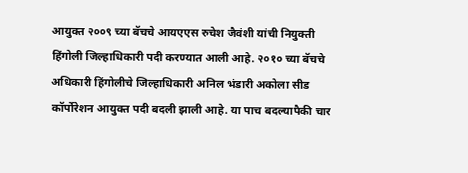आयुक्त २००९ च्या बॅचचे आयएएस रुचेश जैवंशी यांची नियुक्ती हिंगोली जिल्हाधिकारी पदी करण्यात आली आहे. २०१० च्या बॅचचे अधिकारी हिंगोलीचे जिल्हाधिकारी अनिल भंडारी अकोला सीड कॉर्पोरेशन आयुक्त पदी बदली झाली आहे. या पाच बदल्यापैकी चार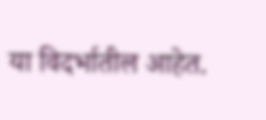या विदर्भातील आहेत.